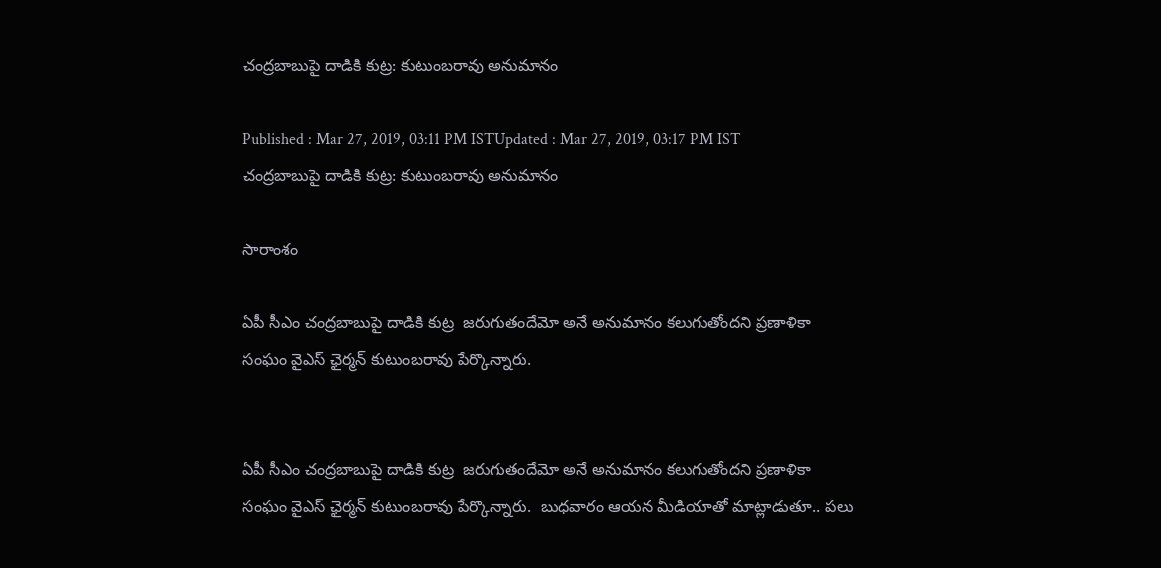చంద్రబాబుపై దాడికి కుట్ర: కుటుంబరావు అనుమానం

Published : Mar 27, 2019, 03:11 PM ISTUpdated : Mar 27, 2019, 03:17 PM IST
చంద్రబాబుపై దాడికి కుట్ర: కుటుంబరావు అనుమానం

సారాంశం

ఏపీ సీఎం చంద్రబాబుపై దాడికి కుట్ర  జరుగుతందేమో అనే అనుమానం కలుగుతోందని ప్రణాళికా సంఘం వైఎస్ ఛైర్మన్ కుటుంబరావు పేర్కొన్నారు.


ఏపీ సీఎం చంద్రబాబుపై దాడికి కుట్ర  జరుగుతందేమో అనే అనుమానం కలుగుతోందని ప్రణాళికా సంఘం వైఎస్ ఛైర్మన్ కుటుంబరావు పేర్కొన్నారు.  బుధవారం ఆయన మీడియాతో మాట్లాడుతూ.. పలు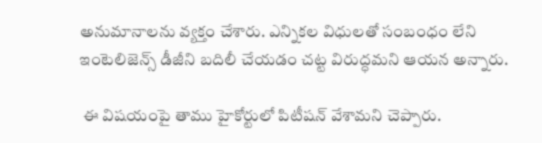అనుమానాలను వ్యక్తం చేశారు. ఎన్నికల విధులతో సంబంధం లేని ఇంటెలిజెన్స్ డీజీని బదిలీ చేయడం చట్ట విరుద్ధమని ఆయన అన్నారు.

 ఈ విషయంపై తాము హైకోర్టులో పిటీషన్ వేశామని చెప్పారు.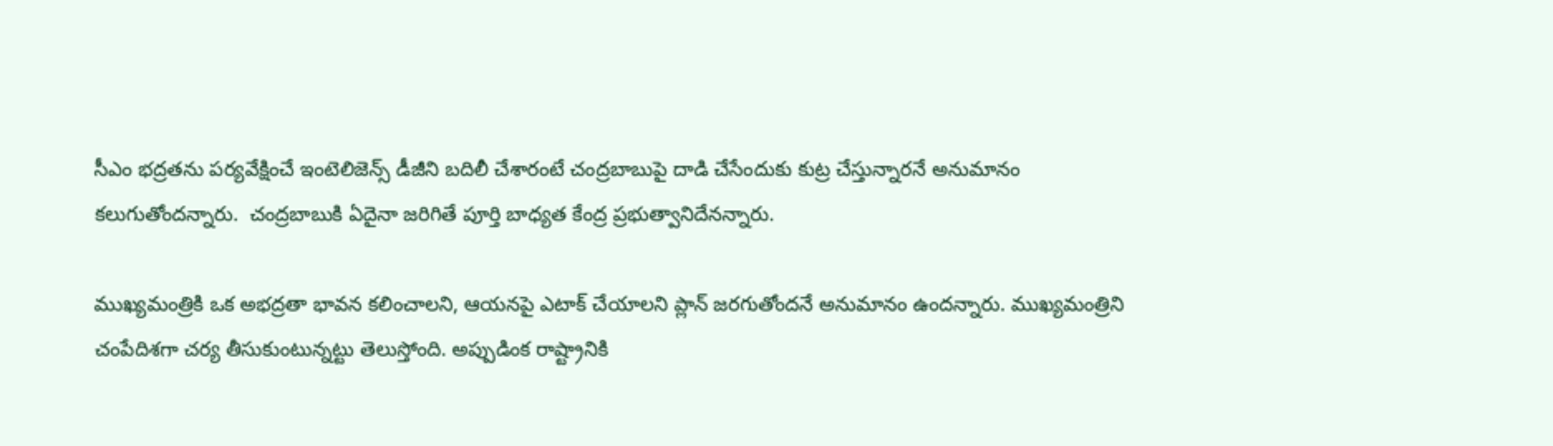సీఎం భద్రతను పర్యవేక్షించే ఇంటెలిజెన్స్ డీజీని బదిలీ చేశారంటే చంద్రబాబుపై దాడి చేసేందుకు కుట్ర చేస్తున్నారనే అనుమానం కలుగుతోందన్నారు.  చంద్రబాబుకి ఏదైనా జరిగితే పూర్తి బాధ్యత కేంద్ర ప్రభుత్వానిదేనన్నారు.

ముఖ్యమంత్రికి ఒక అభద్రతా భావన కలించాలని, ఆయనపై ఎటాక్ చేయాలని ప్లాన్ జరగుతోందనే అనుమానం ఉందన్నారు. ముఖ్యమంత్రిని చంపేదిశగా చర్య తీసుకుంటున్నట్టు తెలుస్తోంది. అప్పుడింక రాష్ట్రానికి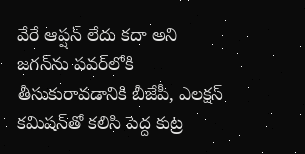వేరే ఆప్షన్ లేదు కదా అని జగన్‌ను పవర్‌లోకి తీసుకురావడానికి బీజేపీ, ఎలక్షన్ కమిషన్‌తో కలిసి పెద్ద కుట్ర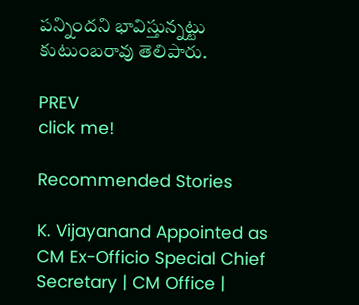పన్నిందని భావిస్తున్నట్టు కుటుంబరావు తెలిపారు.

PREV
click me!

Recommended Stories

K. Vijayanand Appointed as CM Ex-Officio Special Chief Secretary | CM Office |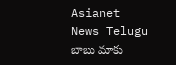Asianet News Telugu
బాబు మాకు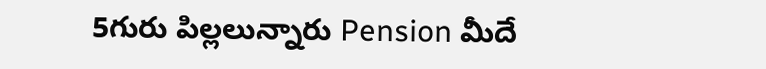5గురు పిల్లలున్నారు Pension మీదే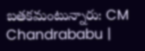బతకమంటున్నారు: CM Chandrababu |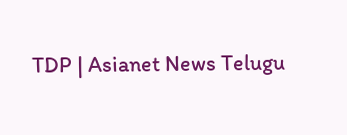TDP | Asianet News Telugu